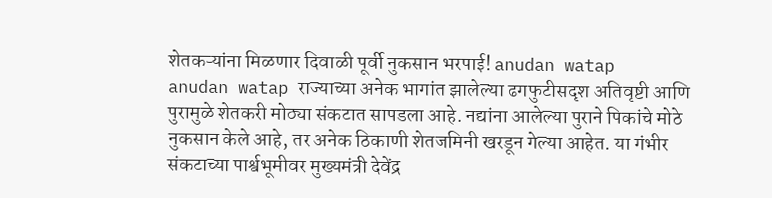शेतकऱ्यांना मिळणार दिवाळी पूर्वी नुकसान भरपाई! anudan watap
anudan watap राज्याच्या अनेक भागांत झालेल्या ढगफुटीसदृश अतिवृष्टी आणि पुरामुळे शेतकरी मोठ्या संकटात सापडला आहे. नद्यांना आलेल्या पुराने पिकांचे मोठे नुकसान केले आहे, तर अनेक ठिकाणी शेतजमिनी खरडून गेल्या आहेत. या गंभीर संकटाच्या पार्श्वभूमीवर मुख्यमंत्री देवेंद्र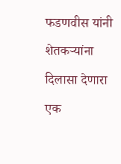फडणवीस यांनी शेतकऱ्यांना दिलासा देणारा एक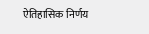ऐतिहासिक निर्णय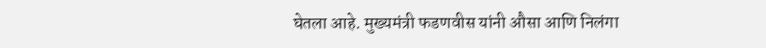घेतला आहे. मुख्यमंत्री फडणवीस यांनी औसा आणि निलंगा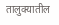तालुक्यातील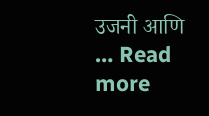उजनी आणि … Read more